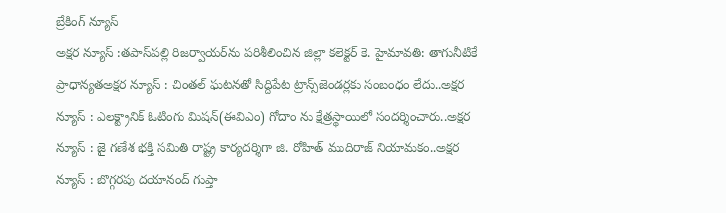బ్రేకింగ్ న్యూస్
అక్షర న్యూస్ :తపాస్‌పల్లి రిజర్వాయర్‌ను పరిశీలించిన జిల్లా కలెక్టర్ కె. హైమావతి: తాగునీటికే ప్రాధాన్యతఅక్షర న్యూస్ : చింతల్ ఘటనతో సిద్దిపేట ట్రాన్స్‌జెండర్లకు సంబంధం లేదు..అక్షర న్యూస్ : ఎలక్ట్రానిక్ ఓటింగు మిషన్(ఈవిఎం) గోదాం ను క్షేత్రస్థాయిలో సందర్శించారు..అక్షర న్యూస్ : జై గణేశ భక్తి సమితి రాష్ట్ర కార్యదర్శిగా జి. రోహిత్ ముదిరాజ్ నియామకం..అక్షర న్యూస్ : బొగ్గరపు దయానంద్ గుప్తా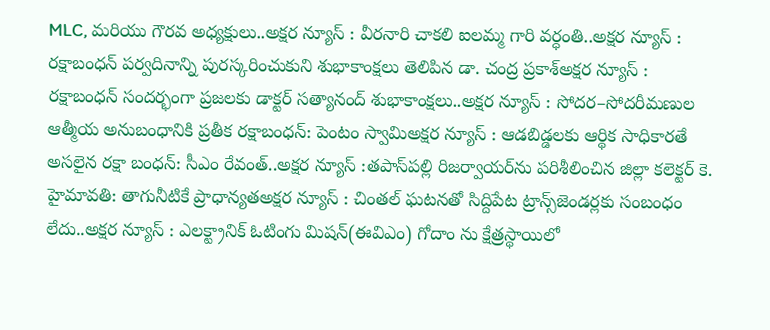MLC, మరియు గౌరవ అధ్యక్షులు..అక్షర న్యూస్ : వీరనారి చాకలి ఐలమ్మ గారి వర్ధంతి..అక్షర న్యూస్ : రక్షాబంధన్ పర్వదినాన్ని పురస్కరించుకుని శుభాకాంక్షలు తెలిపిన డా. చంద్ర ప్రకాశ్అక్షర న్యూస్ : రక్షాబంధన్ సందర్భంగా ప్రజలకు డాక్టర్ సత్యానంద్ శుభాకాంక్షలు..అక్షర న్యూస్ : సోదర–సోదరీమణుల ఆత్మీయ అనుబంధానికి ప్రతీక రక్షాబంధన్: పెంటం స్వామిఅక్షర న్యూస్ : ఆడబిడ్డలకు ఆర్థిక సాధికారతే అసలైన రక్షా బంధన్‌: సీఎం రేవంత్‌..అక్షర న్యూస్ :తపాస్‌పల్లి రిజర్వాయర్‌ను పరిశీలించిన జిల్లా కలెక్టర్ కె. హైమావతి: తాగునీటికే ప్రాధాన్యతఅక్షర న్యూస్ : చింతల్ ఘటనతో సిద్దిపేట ట్రాన్స్‌జెండర్లకు సంబంధం లేదు..అక్షర న్యూస్ : ఎలక్ట్రానిక్ ఓటింగు మిషన్(ఈవిఎం) గోదాం ను క్షేత్రస్థాయిలో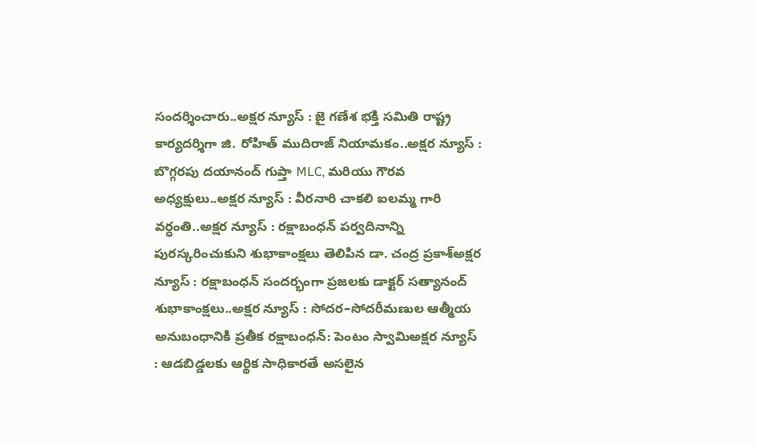సందర్శించారు..అక్షర న్యూస్ : జై గణేశ భక్తి సమితి రాష్ట్ర కార్యదర్శిగా జి. రోహిత్ ముదిరాజ్ నియామకం..అక్షర న్యూస్ : బొగ్గరపు దయానంద్ గుప్తా MLC, మరియు గౌరవ అధ్యక్షులు..అక్షర న్యూస్ : వీరనారి చాకలి ఐలమ్మ గారి వర్ధంతి..అక్షర న్యూస్ : రక్షాబంధన్ పర్వదినాన్ని పురస్కరించుకుని శుభాకాంక్షలు తెలిపిన డా. చంద్ర ప్రకాశ్అక్షర న్యూస్ : రక్షాబంధన్ సందర్భంగా ప్రజలకు డాక్టర్ సత్యానంద్ శుభాకాంక్షలు..అక్షర న్యూస్ : సోదర–సోదరీమణుల ఆత్మీయ అనుబంధానికి ప్రతీక రక్షాబంధన్: పెంటం స్వామిఅక్షర న్యూస్ : ఆడబిడ్డలకు ఆర్థిక సాధికారతే అసలైన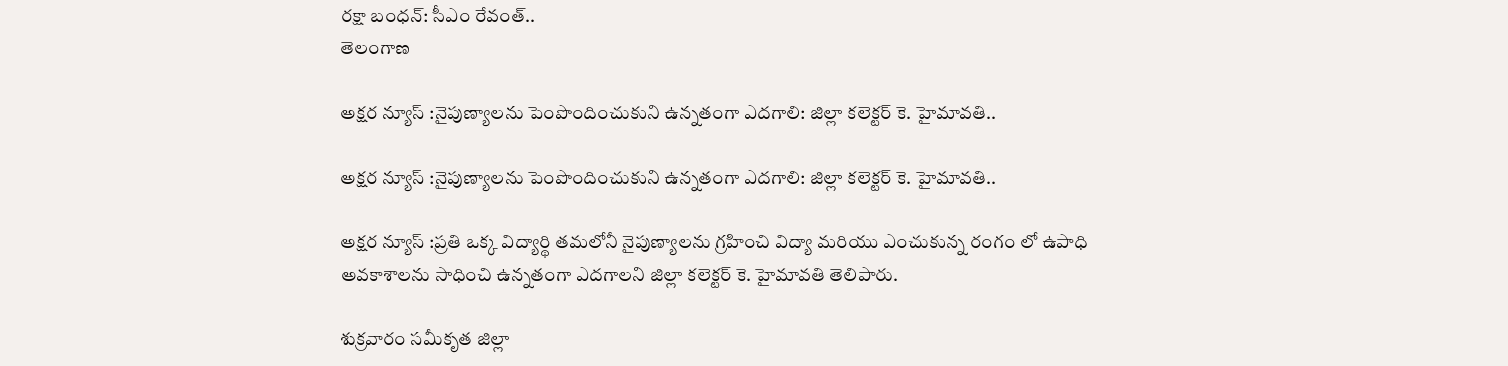రక్షా బంధన్‌: సీఎం రేవంత్‌..
తెలంగాణ

అక్షర న్యూస్ :నైపుణ్యాలను పెంపొందించుకుని ఉన్నతంగా ఎదగాలి: జిల్లా కలెక్టర్ కె. హైమావతి..

అక్షర న్యూస్ :నైపుణ్యాలను పెంపొందించుకుని ఉన్నతంగా ఎదగాలి: జిల్లా కలెక్టర్ కె. హైమావతి..

అక్షర న్యూస్ :ప్రతి ఒక్క విద్యార్థి తమలోనీ నైపుణ్యాలను గ్రహించి విద్యా మరియు ఎంచుకున్న రంగం లో ఉపాధి అవకాశాలను సాధించి ఉన్నతంగా ఎదగాలని జిల్లా కలెక్టర్ కె. హైమావతి తెలిపారు.

శుక్రవారం సమీకృత జిల్లా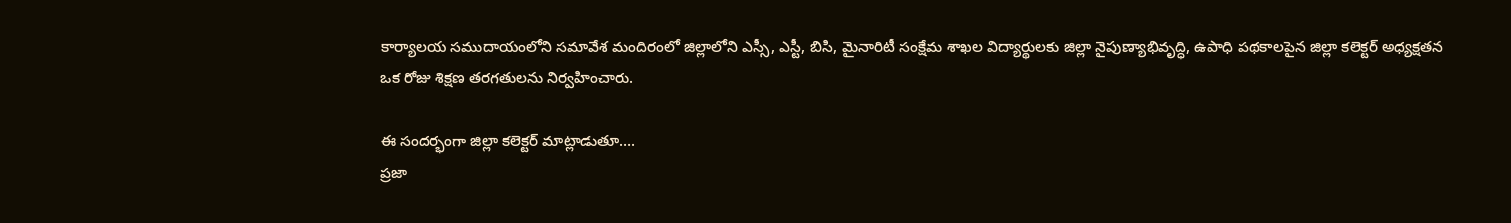కార్యాలయ సముదాయంలోని సమావేశ మందిరంలో జిల్లాలోని ఎస్సీ, ఎస్టీ, బిసి, మైనారిటీ సంక్షేమ శాఖల విద్యార్థులకు జిల్లా నైపుణ్యాభివృద్ధి, ఉపాధి పథకాలపైన జిల్లా కలెక్టర్ అధ్యక్షతన ఒక రోజు శిక్షణ తరగతులను నిర్వహించారు.

ఈ సందర్భంగా జిల్లా కలెక్టర్ మాట్లాడుతూ….
ప్రజా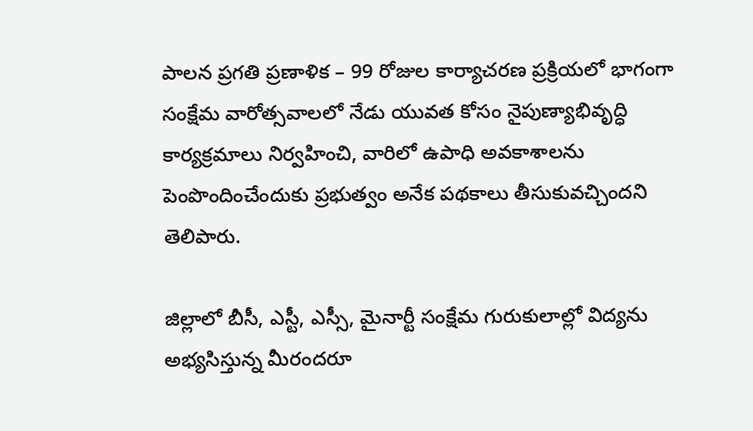పాలన ప్రగతి ప్రణాళిక – 99 రోజుల కార్యాచరణ ప్రక్రియలో భాగంగా సంక్షేమ వారోత్సవాలలో నేడు యువత కోసం నైపుణ్యాభివృద్ధి కార్యక్రమాలు నిర్వహించి, వారిలో ఉపాధి అవకాశాలను పెంపొందించేందుకు ప్రభుత్వం అనేక పథకాలు తీసుకువచ్చిందని తెలిపారు.

జిల్లాలో బీసీ, ఎస్టీ, ఎస్సీ, మైనార్టీ సంక్షేమ గురుకులాల్లో విద్యను అభ్యసిస్తున్న మీరందరూ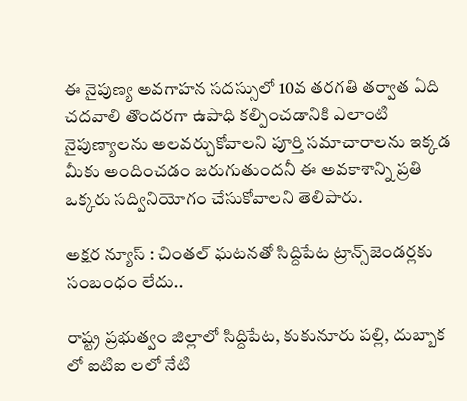ఈ నైపుణ్య అవగాహన సదస్సులో 10వ తరగతి తర్వాత ఏది చదవాలి తొందరగా ఉపాధి కల్పించడానికి ఎలాంటి నైపుణ్యాలను అలవర్చుకోవాలని పూర్తి సమాచారాలను ఇక్కడ మీకు అందించడం జరుగుతుందనీ ఈ అవకాశాన్ని ప్రతి ఒక్కరు సద్వినియోగం చేసుకోవాలని తెలిపారు.

అక్షర న్యూస్ : చింతల్ ఘటనతో సిద్దిపేట ట్రాన్స్‌జెండర్లకు సంబంధం లేదు..

రాష్ట్ర ప్రభుత్వం జిల్లాలో సిద్దిపేట, కుకునూరు పల్లి, దుబ్బాక లో ఐటిఐ లలో నేటి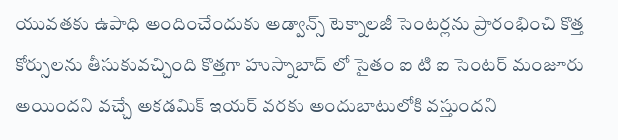యువతకు ఉపాధి అందించేందుకు అడ్వాన్స్ టెక్నాలజీ సెంటర్లను ప్రారంభించి కొత్త కోర్సులను తీసుకువచ్చింది కొత్తగా హుస్నాబాద్ లో సైతం ఐ టి ఐ సెంటర్ మంజూరు అయిందని వచ్చే అకడమిక్ ఇయర్ వరకు అందుబాటులోకి వస్తుందని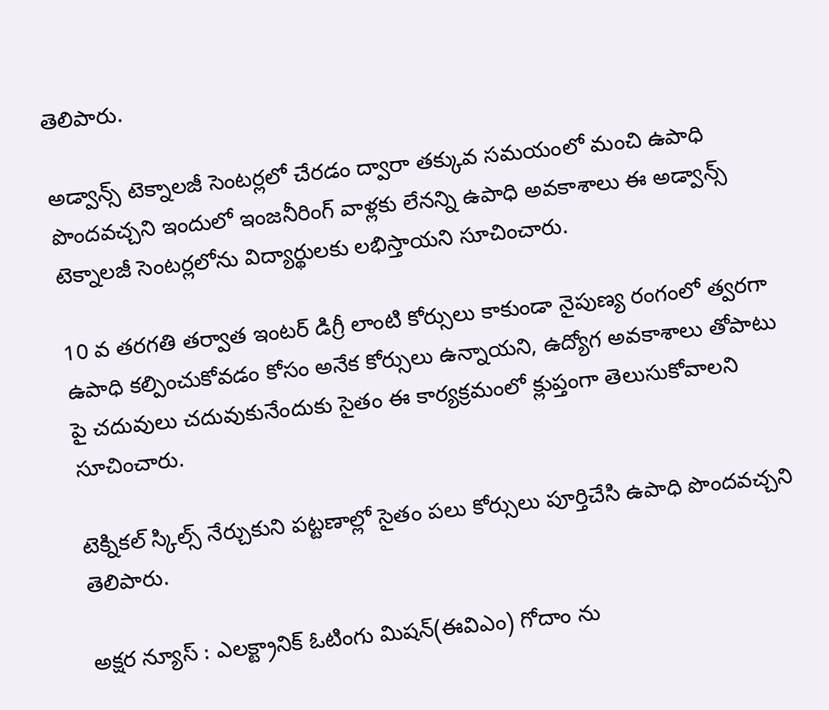తెలిపారు.

అడ్వాన్స్ టెక్నాలజీ సెంటర్లలో చేరడం ద్వారా తక్కువ సమయంలో మంచి ఉపాధి పొందవచ్చని ఇందులో ఇంజనీరింగ్ వాళ్లకు లేనన్ని ఉపాధి అవకాశాలు ఈ అడ్వాన్స్ టెక్నాలజీ సెంటర్లలోను విద్యార్థులకు లభిస్తాయని సూచించారు.

10 వ తరగతి తర్వాత ఇంటర్ డిగ్రీ లాంటి కోర్సులు కాకుండా నైపుణ్య రంగంలో త్వరగా ఉపాధి కల్పించుకోవడం కోసం అనేక కోర్సులు ఉన్నాయని, ఉద్యోగ అవకాశాలు తోపాటు పై చదువులు చదువుకునేందుకు సైతం ఈ కార్యక్రమంలో క్లుప్తంగా తెలుసుకోవాలని సూచించారు.

టెక్నికల్ స్కిల్స్ నేర్చుకుని పట్టణాల్లో సైతం పలు కోర్సులు పూర్తిచేసి ఉపాధి పొందవచ్చని తెలిపారు.

అక్షర న్యూస్ : ఎలక్ట్రానిక్ ఓటింగు మిషన్(ఈవిఎం) గోదాం ను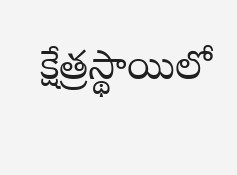క్షేత్రస్థాయిలో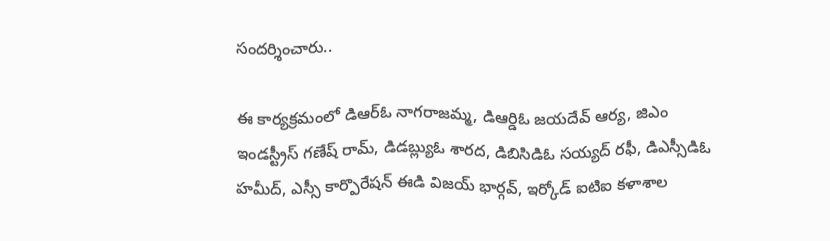సందర్శించారు..

ఈ కార్యక్రమంలో డిఆర్ఓ నాగరాజమ్మ, డిఆర్డిఓ జయదేవ్ ఆర్య, జిఎం ఇండస్ట్రీస్ గణేష్ రామ్, డిడబ్ల్యుఓ శారద, డిబిసిడిఓ సయ్యద్ రఫీ, డిఎస్సీడిఓ హమీద్, ఎస్సీ కార్పొరేషన్ ఈడి విజయ్ భార్గవ్, ఇర్కోడ్ ఐటిఐ కళాశాల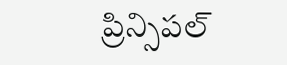ప్రిన్సిపల్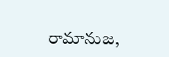రామానుజ,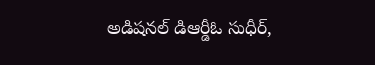అడిషనల్ డిఆర్డీఓ సుధీర్,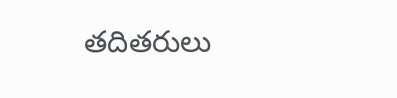తదితరులు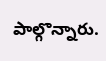పాల్గొన్నారు.